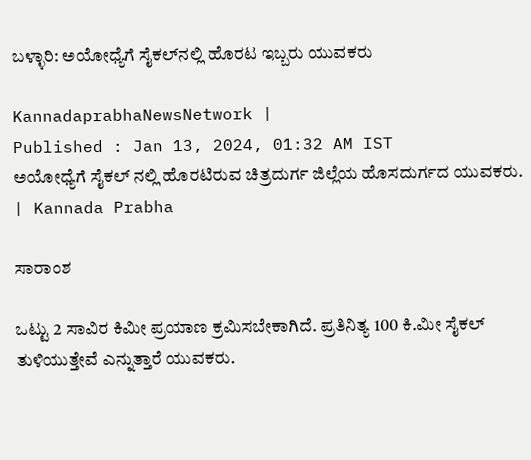ಬಳ್ಳಾರಿ: ಅಯೋಧ್ಯೆಗೆ ಸೈಕಲ್‌ನಲ್ಲಿ ಹೊರಟ ಇಬ್ಬರು ಯುವಕರು

KannadaprabhaNewsNetwork |
Published : Jan 13, 2024, 01:32 AM IST
ಅಯೋಧ್ಯೆಗೆ ಸೈಕಲ್ ನಲ್ಲಿ ಹೊರಟಿರುವ ಚಿತ್ರದುರ್ಗ ಜಿಲ್ಲೆಯ ಹೊಸದುರ್ಗದ ಯುವಕರು. | Kannada Prabha

ಸಾರಾಂಶ

ಒಟ್ಟು 2 ಸಾವಿರ ಕಿಮೀ ಪ್ರಯಾಣ ಕ್ರಮಿಸಬೇಕಾಗಿದೆ. ಪ್ರತಿನಿತ್ಯ 100 ಕಿ.ಮೀ ಸೈಕಲ್ ತುಳಿಯುತ್ತೇವೆ ಎನ್ನುತ್ತಾರೆ ಯುವಕರು.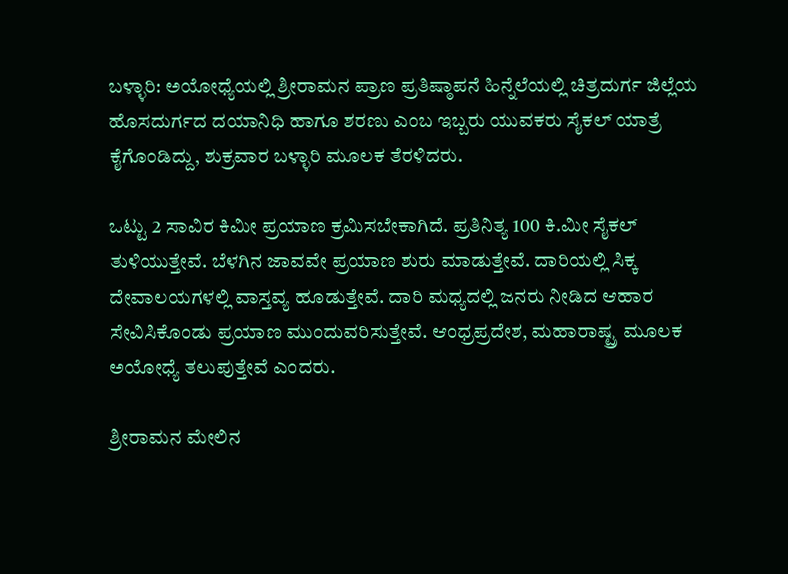ಬಳ್ಳಾರಿ: ಅಯೋಧ್ಯೆಯಲ್ಲಿ ಶ್ರೀರಾಮನ ಪ್ರಾಣ ಪ್ರತಿಷ್ಠಾಪನೆ ಹಿನ್ನೆಲೆಯಲ್ಲಿ ಚಿತ್ರದುರ್ಗ ಜಿಲ್ಲೆಯ ಹೊಸದುರ್ಗದ ದಯಾನಿಧಿ ಹಾಗೂ ಶರಣು ಎಂಬ ಇಬ್ಬರು ಯುವಕರು ಸೈಕಲ್‌ ಯಾತ್ರೆ ಕೈಗೊಂಡಿದ್ದು, ಶುಕ್ರವಾರ ಬಳ್ಳಾರಿ ಮೂಲಕ ತೆರಳಿದರು.

ಒಟ್ಟು 2 ಸಾವಿರ ಕಿಮೀ ಪ್ರಯಾಣ ಕ್ರಮಿಸಬೇಕಾಗಿದೆ. ಪ್ರತಿನಿತ್ಯ 100 ಕಿ.ಮೀ ಸೈಕಲ್ ತುಳಿಯುತ್ತೇವೆ. ಬೆಳಗಿನ ಜಾವವೇ ಪ್ರಯಾಣ ಶುರು ಮಾಡುತ್ತೇವೆ. ದಾರಿಯಲ್ಲಿ ಸಿಕ್ಕ ದೇವಾಲಯಗಳಲ್ಲಿ ವಾಸ್ತವ್ಯ ಹೂಡುತ್ತೇವೆ. ದಾರಿ ಮಧ್ಯದಲ್ಲಿ ಜನರು ನೀಡಿದ ಆಹಾರ ಸೇವಿಸಿಕೊಂಡು ಪ್ರಯಾಣ ಮುಂದುವರಿಸುತ್ತೇವೆ. ಆಂಧ್ರಪ್ರದೇಶ, ಮಹಾರಾಷ್ಟ್ರ ಮೂಲಕ ಅಯೋಧ್ಯೆ ತಲುಪುತ್ತೇವೆ ಎಂದರು.

ಶ್ರೀರಾಮನ ಮೇಲಿನ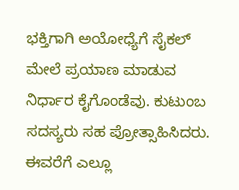ಭಕ್ತಿಗಾಗಿ ಅಯೋಧ್ಯೆಗೆ ಸೈಕಲ್ ಮೇಲೆ ಪ್ರಯಾಣ ಮಾಡುವ ನಿರ್ಧಾರ ಕೈಗೊಂಡೆವು. ಕುಟುಂಬ ಸದಸ್ಯರು ಸಹ ಪ್ರೋತ್ಸಾಹಿಸಿದರು. ಈವರೆಗೆ ಎಲ್ಲೂ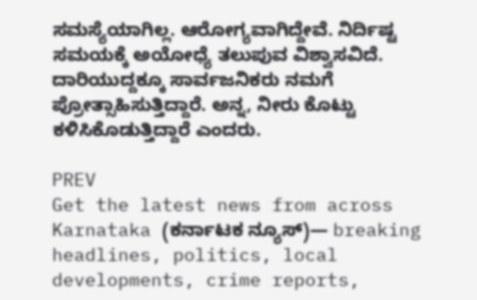ಸಮಸ್ಯೆಯಾಗಿಲ್ಲ. ಆರೋಗ್ಯವಾಗಿದ್ದೇವೆ. ನಿರ್ದಿಷ್ಟ ಸಮಯಕ್ಕೆ ಅಯೋಧ್ಯೆ ತಲುಪುವ ವಿಶ್ವಾಸವಿದೆ. ದಾರಿಯುದ್ದಕ್ಕೂ ಸಾರ್ವಜನಿಕರು ನಮಗೆ ಪ್ರೋತ್ಸಾಹಿಸುತ್ತಿದ್ದಾರೆ. ಅನ್ನ, ನೀರು ಕೊಟ್ಟು ಕಳಿಸಿಕೊಡುತ್ತಿದ್ದಾರೆ ಎಂದರು.

PREV
Get the latest news from across Karnataka (ಕರ್ನಾಟಕ ನ್ಯೂಸ್)— breaking headlines, politics, local developments, crime reports,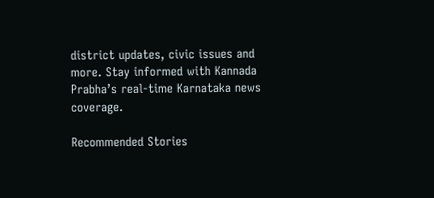district updates, civic issues and more. Stay informed with Kannada Prabha’s real‑time Karnataka news coverage.

Recommended Stories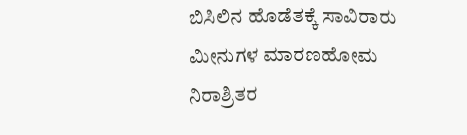ಬಿಸಿಲಿನ ಹೊಡೆತಕ್ಕೆ ಸಾವಿರಾರು ಮೀನುಗಳ ಮಾರಣಹೋಮ
ನಿರಾಶ್ರಿತರ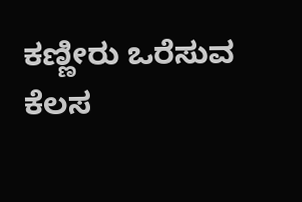ಕಣ್ಣೀರು ಒರೆಸುವ ಕೆಲಸ